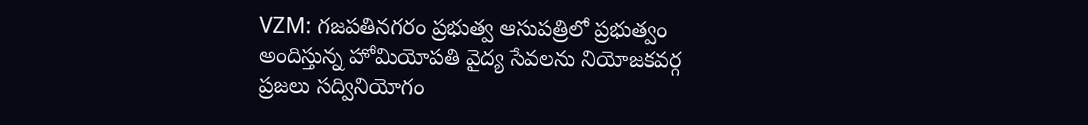VZM: గజపతినగరం ప్రభుత్వ ఆసుపత్రిలో ప్రభుత్వం అందిస్తున్న హోమియోపతి వైద్య సేవలను నియోజకవర్గ ప్రజలు సద్వినియోగం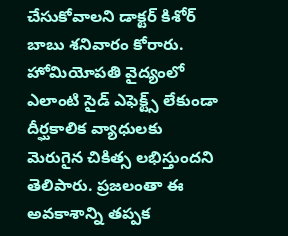చేసుకోవాలని డాక్టర్ కిశోర్ బాబు శనివారం కోరారు. హోమియోపతి వైద్యంలో ఎలాంటి సైడ్ ఎఫెక్ట్స్ లేకుండా దీర్ఘకాలిక వ్యాధులకు మెరుగైన చికిత్స లభిస్తుందని తెలిపారు. ప్రజలంతా ఈ అవకాశాన్ని తప్పక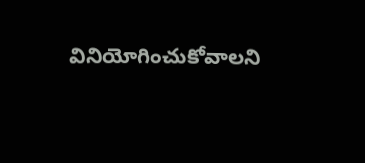వినియోగించుకోవాలని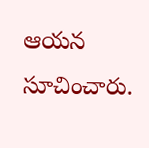ఆయన సూచించారు.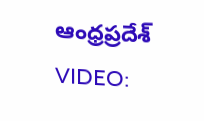ఆంధ్రప్రదేశ్
VIDEO: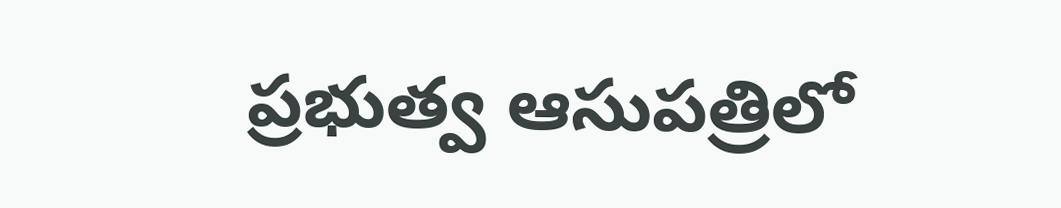ప్రభుత్వ ఆసుపత్రిలో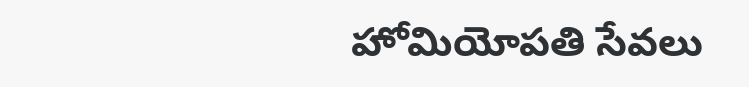హోమియోపతి సేవలు